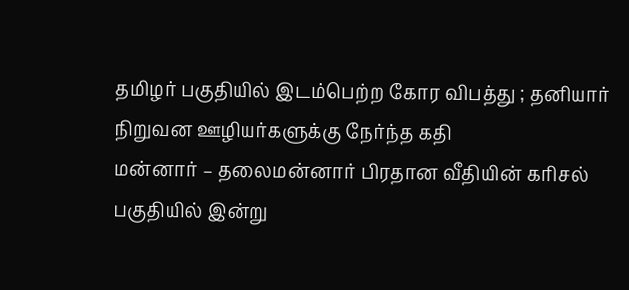தமிழர் பகுதியில் இடம்பெற்ற கோர விபத்து ; தனியார் நிறுவன ஊழியர்களுக்கு நேர்ந்த கதி
மன்னார் – தலைமன்னார் பிரதான வீதியின் கரிசல் பகுதியில் இன்று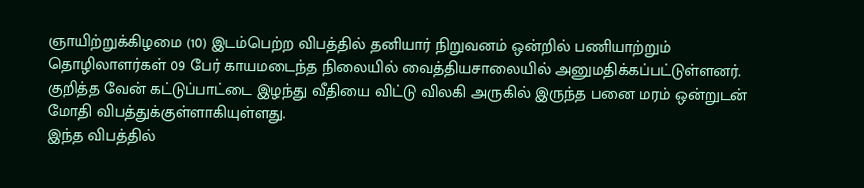ஞாயிற்றுக்கிழமை (10) இடம்பெற்ற விபத்தில் தனியார் நிறுவனம் ஒன்றில் பணியாற்றும் தொழிலாளர்கள் 09 பேர் காயமடைந்த நிலையில் வைத்தியசாலையில் அனுமதிக்கப்பட்டுள்ளனர்.
குறித்த வேன் கட்டுப்பாட்டை இழந்து வீதியை விட்டு விலகி அருகில் இருந்த பனை மரம் ஒன்றுடன் மோதி விபத்துக்குள்ளாகியுள்ளது.
இந்த விபத்தில்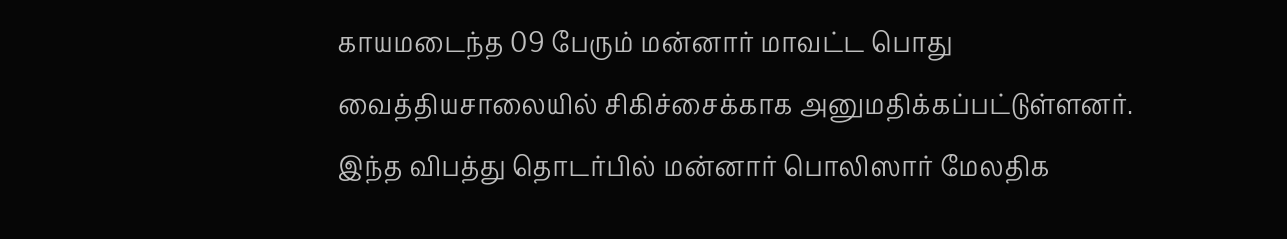காயமடைந்த 09 பேரும் மன்னார் மாவட்ட பொது வைத்தியசாலையில் சிகிச்சைக்காக அனுமதிக்கப்பட்டுள்ளனர்.
இந்த விபத்து தொடர்பில் மன்னார் பொலிஸார் மேலதிக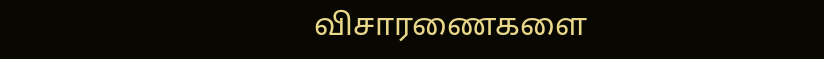விசாரணைகளை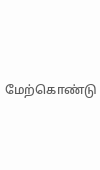மேற்கொண்டு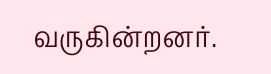வருகின்றனர்.